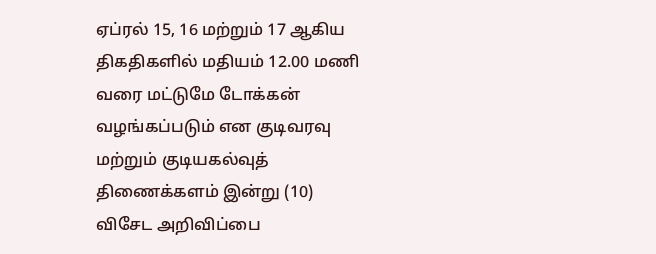ஏப்ரல் 15, 16 மற்றும் 17 ஆகிய திகதிகளில் மதியம் 12.00 மணி வரை மட்டுமே டோக்கன் வழங்கப்படும் என குடிவரவு மற்றும் குடியகல்வுத் திணைக்களம் இன்று (10) விசேட அறிவிப்பை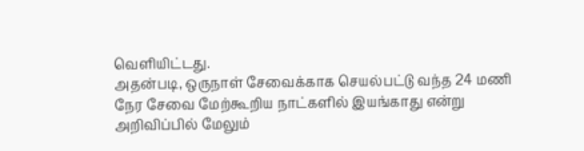வெளியிட்டது.
அதன்படி, ஒருநாள் சேவைக்காக செயல்பட்டு வந்த 24 மணி நேர சேவை மேற்கூறிய நாட்களில் இயங்காது என்று அறிவிப்பில் மேலும்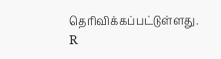தெரிவிக்கப்பட்டுள்ளது. R